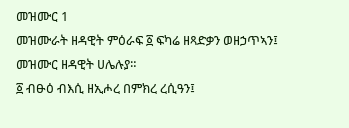መዝሙር 1
መዝሙራት ዘዳዊት ምዕራፍ ፩ ፍካሬ ዘጻድቃን ወዘኃጥኣን፤ መዝሙር ዘዳዊት ሀሌሉያ።
፩ ብፁዕ ብእሲ ዘኢሖረ በምክረ ረሲዓን፤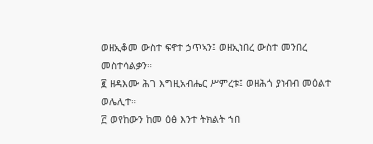ወዘኢቆመ ውስተ ፍኖተ ኃጥኣን፤ ወዘኢነበረ ውስተ መንበረ መስተሳልቃን።
፪ ዘዳእሙ ሕገ እግዚአብሔር ሥምረቱ፤ ወዘሕጎ ያነብብ መዕልተ ወሌሊተ።
፫ ወየከውን ከመ ዕፅ እንተ ትክልት ኀበ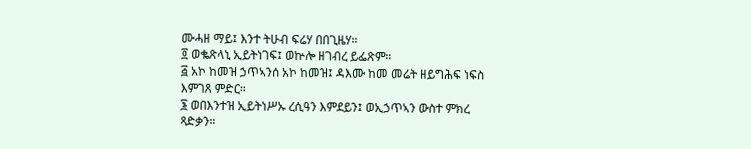ሙሓዘ ማይ፤ እንተ ትሁብ ፍሬሃ በበጊዜሃ።
፬ ወቈጽላኒ ኢይትነገፍ፤ ወኵሎ ዘገብረ ይፌጽም።
፭ አኮ ከመዝ ኃጥኣንሰ አኮ ከመዝ፤ ዳእሙ ከመ መሬት ዘይግሕፍ ነፍስ እምገጸ ምድር።
፮ ወበእንተዝ ኢይትነሥኡ ረሲዓን እምደይን፤ ወኢኃጥኣን ውስተ ምክረ ጻድቃን።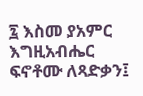፯ እስመ ያአምር እግዚአብሔር ፍኖቶሙ ለጻድቃን፤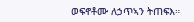ወፍኖቶሙ ለኃጥኣን ትጠፍእ።